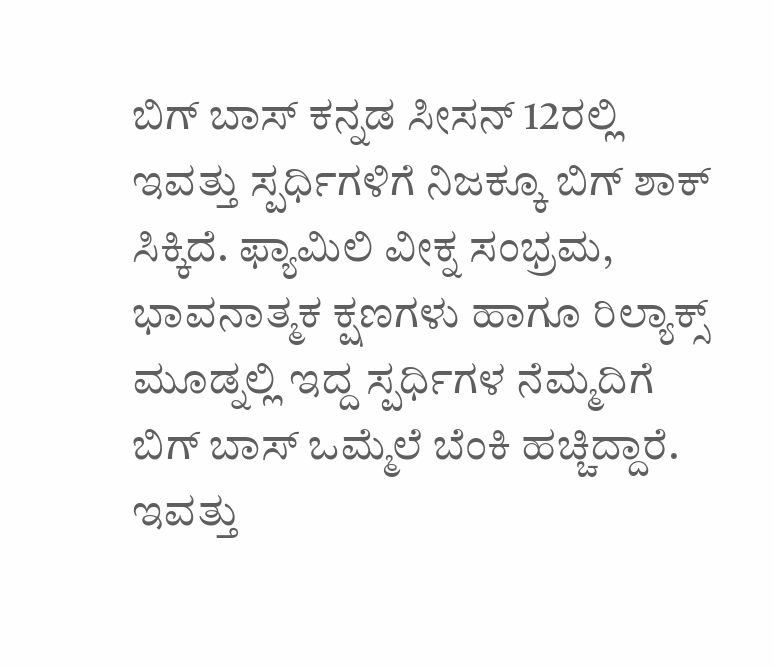ಬಿಗ್ ಬಾಸ್ ಕನ್ನಡ ಸೀಸನ್ 12ರಲ್ಲಿ ಇವತ್ತು ಸ್ಪರ್ಧಿಗಳಿಗೆ ನಿಜಕ್ಕೂ ಬಿಗ್ ಶಾಕ್ ಸಿಕ್ಕಿದೆ. ಫ್ಯಾಮಿಲಿ ವೀಕ್ನ ಸಂಭ್ರಮ, ಭಾವನಾತ್ಮಕ ಕ್ಷಣಗಳು ಹಾಗೂ ರಿಲ್ಯಾಕ್ಸ್ ಮೂಡ್ನಲ್ಲಿ ಇದ್ದ ಸ್ಪರ್ಧಿಗಳ ನೆಮ್ಮದಿಗೆ ಬಿಗ್ ಬಾಸ್ ಒಮ್ಮೆಲೆ ಬೆಂಕಿ ಹಚ್ಚಿದ್ದಾರೆ. ಇವತ್ತು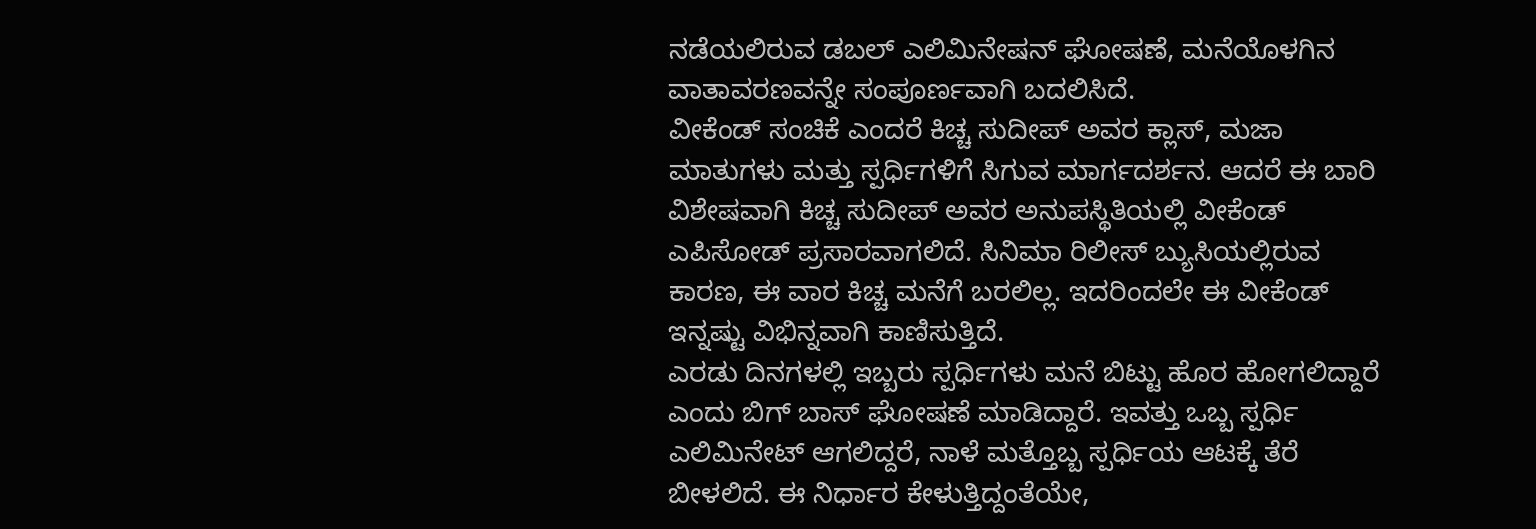ನಡೆಯಲಿರುವ ಡಬಲ್ ಎಲಿಮಿನೇಷನ್ ಘೋಷಣೆ, ಮನೆಯೊಳಗಿನ ವಾತಾವರಣವನ್ನೇ ಸಂಪೂರ್ಣವಾಗಿ ಬದಲಿಸಿದೆ.
ವೀಕೆಂಡ್ ಸಂಚಿಕೆ ಎಂದರೆ ಕಿಚ್ಚ ಸುದೀಪ್ ಅವರ ಕ್ಲಾಸ್, ಮಜಾ ಮಾತುಗಳು ಮತ್ತು ಸ್ಪರ್ಧಿಗಳಿಗೆ ಸಿಗುವ ಮಾರ್ಗದರ್ಶನ. ಆದರೆ ಈ ಬಾರಿ ವಿಶೇಷವಾಗಿ ಕಿಚ್ಚ ಸುದೀಪ್ ಅವರ ಅನುಪಸ್ಥಿತಿಯಲ್ಲಿ ವೀಕೆಂಡ್ ಎಪಿಸೋಡ್ ಪ್ರಸಾರವಾಗಲಿದೆ. ಸಿನಿಮಾ ರಿಲೀಸ್ ಬ್ಯುಸಿಯಲ್ಲಿರುವ ಕಾರಣ, ಈ ವಾರ ಕಿಚ್ಚ ಮನೆಗೆ ಬರಲಿಲ್ಲ. ಇದರಿಂದಲೇ ಈ ವೀಕೆಂಡ್ ಇನ್ನಷ್ಟು ವಿಭಿನ್ನವಾಗಿ ಕಾಣಿಸುತ್ತಿದೆ.
ಎರಡು ದಿನಗಳಲ್ಲಿ ಇಬ್ಬರು ಸ್ಪರ್ಧಿಗಳು ಮನೆ ಬಿಟ್ಟು ಹೊರ ಹೋಗಲಿದ್ದಾರೆ ಎಂದು ಬಿಗ್ ಬಾಸ್ ಘೋಷಣೆ ಮಾಡಿದ್ದಾರೆ. ಇವತ್ತು ಒಬ್ಬ ಸ್ಪರ್ಧಿ ಎಲಿಮಿನೇಟ್ ಆಗಲಿದ್ದರೆ, ನಾಳೆ ಮತ್ತೊಬ್ಬ ಸ್ಪರ್ಧಿಯ ಆಟಕ್ಕೆ ತೆರೆ ಬೀಳಲಿದೆ. ಈ ನಿರ್ಧಾರ ಕೇಳುತ್ತಿದ್ದಂತೆಯೇ,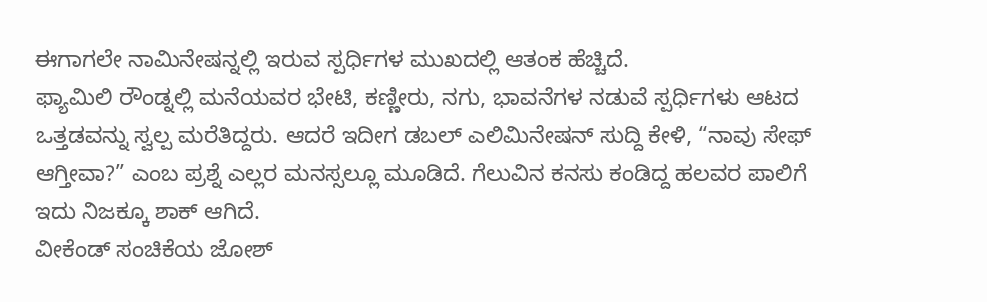ಈಗಾಗಲೇ ನಾಮಿನೇಷನ್ನಲ್ಲಿ ಇರುವ ಸ್ಪರ್ಧಿಗಳ ಮುಖದಲ್ಲಿ ಆತಂಕ ಹೆಚ್ಚಿದೆ.
ಫ್ಯಾಮಿಲಿ ರೌಂಡ್ನಲ್ಲಿ ಮನೆಯವರ ಭೇಟಿ, ಕಣ್ಣೀರು, ನಗು, ಭಾವನೆಗಳ ನಡುವೆ ಸ್ಪರ್ಧಿಗಳು ಆಟದ ಒತ್ತಡವನ್ನು ಸ್ವಲ್ಪ ಮರೆತಿದ್ದರು. ಆದರೆ ಇದೀಗ ಡಬಲ್ ಎಲಿಮಿನೇಷನ್ ಸುದ್ದಿ ಕೇಳಿ, “ನಾವು ಸೇಫ್ ಆಗ್ತೀವಾ?” ಎಂಬ ಪ್ರಶ್ನೆ ಎಲ್ಲರ ಮನಸ್ಸಲ್ಲೂ ಮೂಡಿದೆ. ಗೆಲುವಿನ ಕನಸು ಕಂಡಿದ್ದ ಹಲವರ ಪಾಲಿಗೆ ಇದು ನಿಜಕ್ಕೂ ಶಾಕ್ ಆಗಿದೆ.
ವೀಕೆಂಡ್ ಸಂಚಿಕೆಯ ಜೋಶ್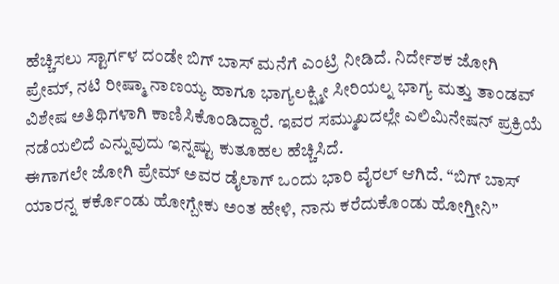ಹೆಚ್ಚಿಸಲು ಸ್ಟಾರ್ಗಳ ದಂಡೇ ಬಿಗ್ ಬಾಸ್ ಮನೆಗೆ ಎಂಟ್ರಿ ನೀಡಿದೆ. ನಿರ್ದೇಶಕ ಜೋಗಿ ಪ್ರೇಮ್, ನಟಿ ರೀಷ್ಮಾ ನಾಣಯ್ಯ ಹಾಗೂ ಭಾಗ್ಯಲಕ್ಷ್ಮೀ ಸೀರಿಯಲ್ನ ಭಾಗ್ಯ ಮತ್ತು ತಾಂಡವ್ ವಿಶೇಷ ಅತಿಥಿಗಳಾಗಿ ಕಾಣಿಸಿಕೊಂಡಿದ್ದಾರೆ. ಇವರ ಸಮ್ಮುಖದಲ್ಲೇ ಎಲಿಮಿನೇಷನ್ ಪ್ರಕ್ರಿಯೆ ನಡೆಯಲಿದೆ ಎನ್ನುವುದು ಇನ್ನಷ್ಟು ಕುತೂಹಲ ಹೆಚ್ಚಿಸಿದೆ.
ಈಗಾಗಲೇ ಜೋಗಿ ಪ್ರೇಮ್ ಅವರ ಡೈಲಾಗ್ ಒಂದು ಭಾರಿ ವೈರಲ್ ಆಗಿದೆ. “ಬಿಗ್ ಬಾಸ್ ಯಾರನ್ನ ಕರ್ಕೊಂಡು ಹೋಗ್ಬೇಕು ಅಂತ ಹೇಳಿ, ನಾನು ಕರೆದುಕೊಂಡು ಹೋಗ್ತೀನಿ”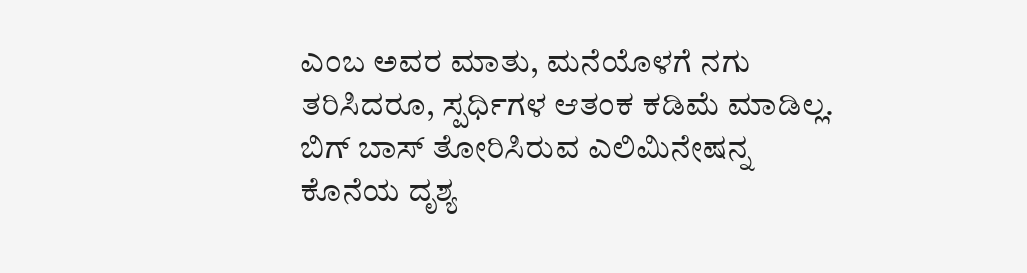ಎಂಬ ಅವರ ಮಾತು, ಮನೆಯೊಳಗೆ ನಗು ತರಿಸಿದರೂ, ಸ್ಪರ್ಧಿಗಳ ಆತಂಕ ಕಡಿಮೆ ಮಾಡಿಲ್ಲ. ಬಿಗ್ ಬಾಸ್ ತೋರಿಸಿರುವ ಎಲಿಮಿನೇಷನ್ನ ಕೊನೆಯ ದೃಶ್ಯ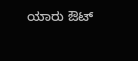ಯಾರು ಔಟ್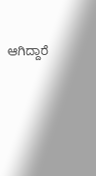ಆಗಿದ್ದಾರೆ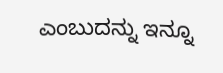ಎಂಬುದನ್ನು ಇನ್ನೂ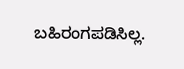ಬಹಿರಂಗಪಡಿಸಿಲ್ಲ.